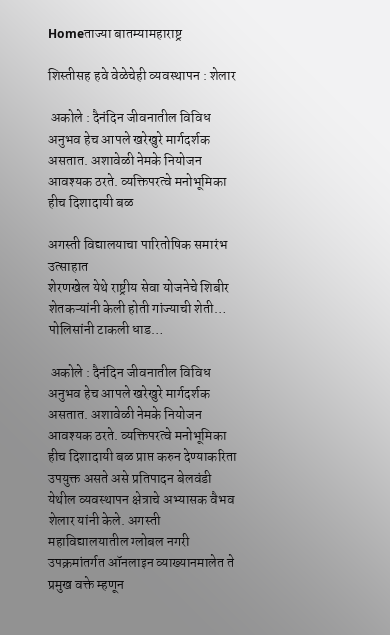Homeताज्या बातम्यामहाराष्ट्र

शिस्तीसह हवे वेळेचेही व्यवस्थापन : शेलार

 अकोले : दैनंदिन जीवनातील विविध अनुभव हेच आपले खरेखुरे मार्गदर्शक असतात. अशावेळी नेमके नियोजन आवश्यक ठरते. व्यक्तिपरत्वे मनोभूमिका हीच दिशादायी बळ

अगस्ती विद्यालयाचा पारितोषिक समारंभ उत्साहात
शेरणखेल येथे राष्ट्रीय सेवा योजनेचे शिबीर
शेतकऱ्यांनी केली होती गांज्याची शेती… पोलिसांनी टाकली धाड…

 अकोले : दैनंदिन जीवनातील विविध अनुभव हेच आपले खरेखुरे मार्गदर्शक असतात. अशावेळी नेमके नियोजन आवश्यक ठरते. व्यक्तिपरत्वे मनोभूमिका हीच दिशादायी बळ प्राप्त करुन देण्याकरिता उपयुक्त असते असे प्रतिपादन बेलवंडी येथील व्यवस्थापन क्षेत्राचे अभ्यासक वैभव शेलार यांनी केले. अगस्ती महाविद्यालयातील ग्लोबल नगरी उपक्रमांतर्गत ऑनलाइन व्याख्यानमालेत ते प्रमुख वक्ते म्हणून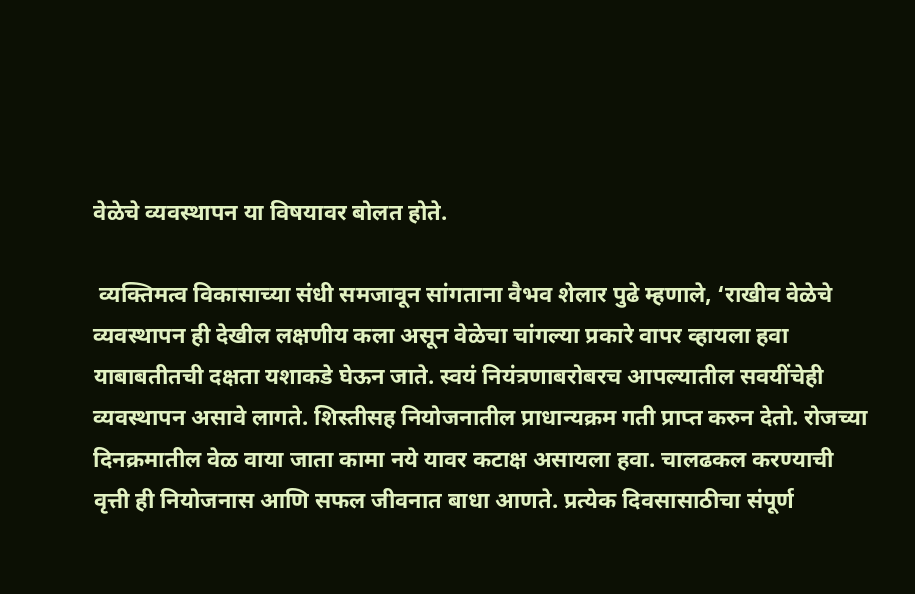वेळेचे व्यवस्थापन या विषयावर बोलत होते.

 व्यक्तिमत्व विकासाच्या संधी समजावून सांगताना वैभव शेलार पुढे म्हणाले, ‘राखीव वेळेचे व्यवस्थापन ही देखील लक्षणीय कला असून वेळेचा चांगल्या प्रकारे वापर व्हायला हवा याबाबतीतची दक्षता यशाकडे घेऊन जाते. स्वयं नियंत्रणाबरोबरच आपल्यातील सवयींचेही व्यवस्थापन असावे लागते. शिस्तीसह नियोजनातील प्राधान्यक्रम गती प्राप्त करुन देतो. रोजच्या दिनक्रमातील वेळ वाया जाता कामा नये यावर कटाक्ष असायला हवा. चालढकल करण्याची वृत्ती ही नियोजनास आणि सफल जीवनात बाधा आणते. प्रत्येक दिवसासाठीचा संपूर्ण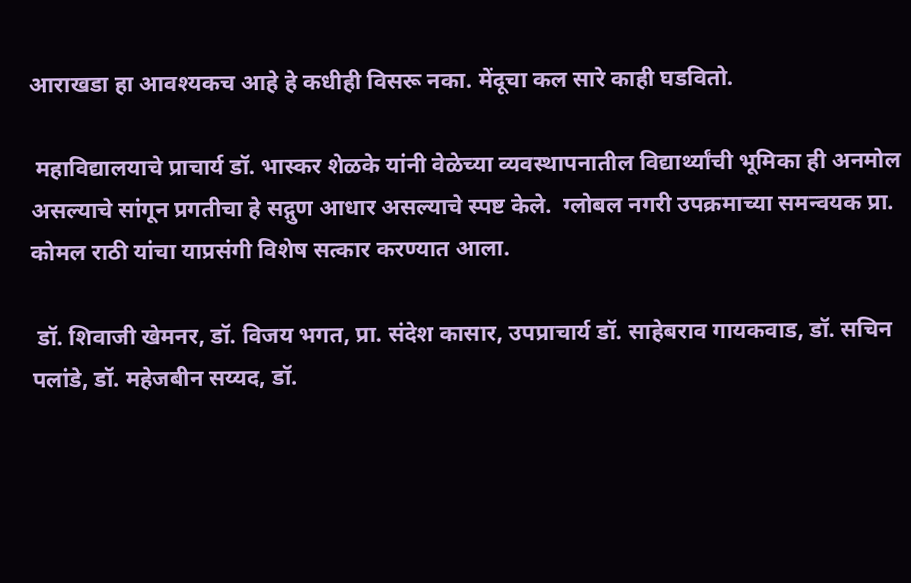आराखडा हा आवश्यकच आहे हे कधीही विसरू नका. मेंदूचा कल सारे काही घडवितो.

 महाविद्यालयाचे प्राचार्य डॉ. भास्कर शेळके यांनी वेळेच्या व्यवस्थापनातील विद्यार्थ्यांची भूमिका ही अनमोल असल्याचे सांगून प्रगतीचा हे सद्गुण आधार असल्याचे स्पष्ट केले.  ग्लोबल नगरी उपक्रमाच्या समन्वयक प्रा. कोमल राठी यांचा याप्रसंगी विशेष सत्कार करण्यात आला.

 डॉ. शिवाजी खेमनर, डॉ. विजय भगत, प्रा. संदेश कासार, उपप्राचार्य डॉ. साहेबराव गायकवाड, डॉ. सचिन पलांडे, डॉ. महेजबीन सय्यद, डॉ.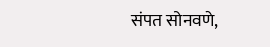संपत सोनवणे,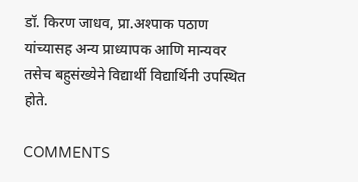डॉ. किरण जाधव, प्रा.अश्पाक पठाण यांच्यासह अन्य प्राध्यापक आणि मान्यवर तसेच बहुसंख्येने विद्यार्थी विद्यार्थिनी उपस्थित होते.

COMMENTS